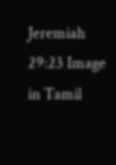Jeremiah 29:23 Image in Tamil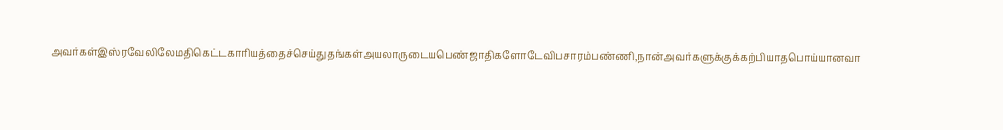அவர்கள்இஸ்ரவேலிலேமதிகெட்டகாரியத்தைச்செய்துதங்கள்அயலாருடையபெண்ஜாதிகளோடேவிபசாரம்பண்ணி,நான்அவர்களுக்குக்கற்பியாதபொய்யானவா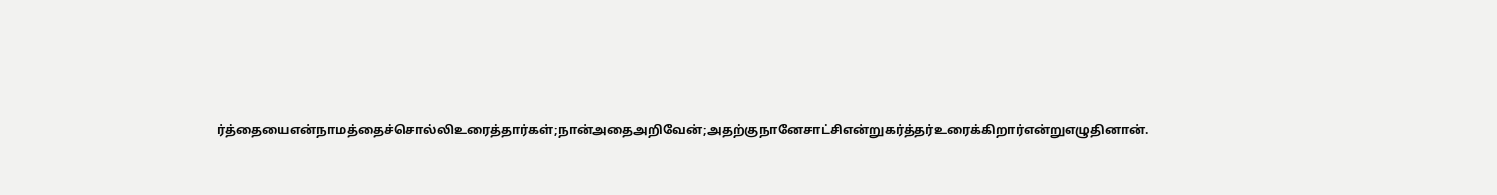ர்த்தையைஎன்நாமத்தைச்சொல்லிஉரைத்தார்கள்;நான்அதைஅறிவேன்;அதற்குநானேசாட்சிஎன்றுகர்த்தர்உரைக்கிறார்என்றுஎழுதினான்.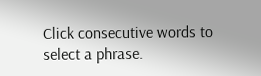Click consecutive words to select a phrase.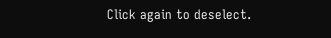Click again to deselect.